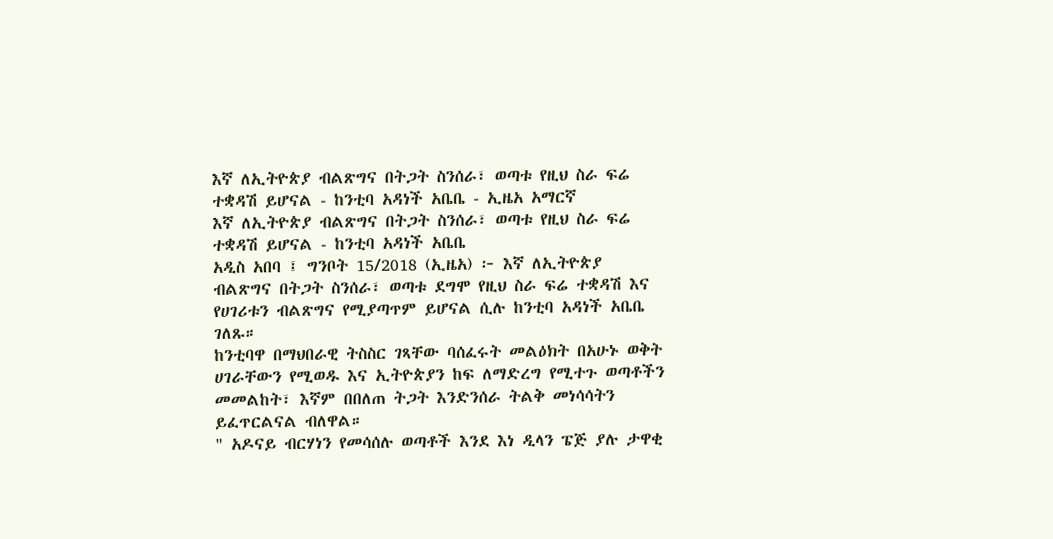እኛ ለኢትዮጵያ ብልጽግና በትጋት ስንሰራ፣ ወጣቱ የዚህ ስራ ፍሬ ተቋዳሽ ይሆናል - ከንቲባ አዳነች አቤቤ - ኢዜአ አማርኛ
እኛ ለኢትዮጵያ ብልጽግና በትጋት ስንሰራ፣ ወጣቱ የዚህ ስራ ፍሬ ተቋዳሽ ይሆናል - ከንቲባ አዳነች አቤቤ
አዲስ አበባ ፤ ግንቦት 15/2018 (ኢዜአ) ፦ እኛ ለኢትዮጵያ ብልጽግና በትጋት ስንሰራ፣ ወጣቱ ደግሞ የዚህ ስራ ፍሬ ተቋዳሽ እና የሀገሪቱን ብልጽግና የሚያጣጥም ይሆናል ሲሉ ከንቲባ አዳነች አቤቤ ገለጹ።
ከንቲባዋ በማህበራዊ ትስስር ገጻቸው ባሰፈሩት መልዕክት በአሁኑ ወቅት ሀገራቸውን የሚወዱ እና ኢትዮጵያን ከፍ ለማድረግ የሚተጉ ወጣቶችን መመልከት፣ እኛም በበለጠ ትጋት እንድንሰራ ትልቅ መነሳሳትን ይፈጥርልናል ብለዋል።
" አዶናይ ብርሃነን የመሳሰሉ ወጣቶች እንደ እነ ዲላን ፔጅ ያሉ ታዋቂ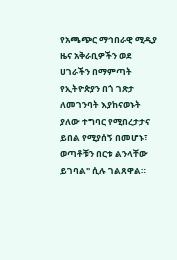የአጫጭር ማኅበራዊ ሚዲያ ዜና አቅራቢዎችን ወደ ሀገራችን በማምጣት የኢትዮጵያን በጎ ገጽታ ለመገንባት እያከናወኑት ያለው ተግባር የሚበረታታና ይበል የሚያሰኝ በመሆኑ፣ ወጣቶቹን በርቱ ልንላቸው ይገባል" ሲሉ ገልጸዋል።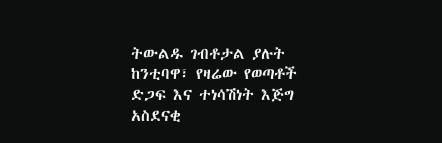ትውልዱ ገብቶታል ያሉት ከንቲባዋ፣ የዛሬው የወጣቶች ድጋፍ እና ተነሳሽነት እጅግ አስደናቂ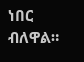ነበር ብለዋል።